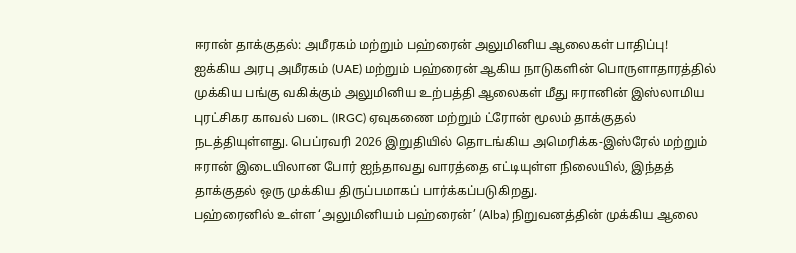ஈரான் தாக்குதல்: அமீரகம் மற்றும் பஹ்ரைன் அலுமினிய ஆலைகள் பாதிப்பு!
ஐக்கிய அரபு அமீரகம் (UAE) மற்றும் பஹ்ரைன் ஆகிய நாடுகளின் பொருளாதாரத்தில் முக்கிய பங்கு வகிக்கும் அலுமினிய உற்பத்தி ஆலைகள் மீது ஈரானின் இஸ்லாமிய புரட்சிகர காவல் படை (IRGC) ஏவுகணை மற்றும் ட்ரோன் மூலம் தாக்குதல் நடத்தியுள்ளது. பெப்ரவரி 2026 இறுதியில் தொடங்கிய அமெரிக்க-இஸ்ரேல் மற்றும் ஈரான் இடையிலான போர் ஐந்தாவது வாரத்தை எட்டியுள்ள நிலையில், இந்தத் தாக்குதல் ஒரு முக்கிய திருப்பமாகப் பார்க்கப்படுகிறது.
பஹ்ரைனில் உள்ள ‘அலுமினியம் பஹ்ரைன்’ (Alba) நிறுவனத்தின் முக்கிய ஆலை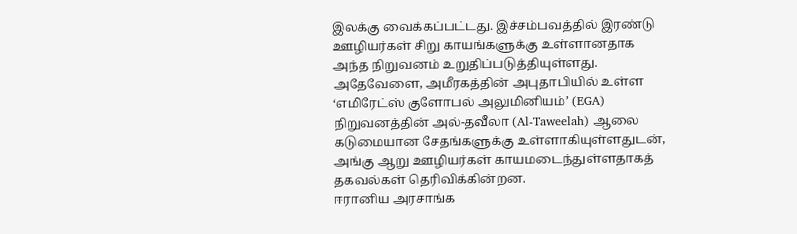இலக்கு வைக்கப்பட்டது. இச்சம்பவத்தில் இரண்டு ஊழியர்கள் சிறு காயங்களுக்கு உள்ளானதாக அந்த நிறுவனம் உறுதிப்படுத்தியுள்ளது. அதேவேளை, அமீரகத்தின் அபுதாபியில் உள்ள ‘எமிரேட்ஸ் குளோபல் அலுமினியம்’ (EGA) நிறுவனத்தின் அல்-தவீலா (Al-Taweelah) ஆலை கடுமையான சேதங்களுக்கு உள்ளாகியுள்ளதுடன், அங்கு ஆறு ஊழியர்கள் காயமடைந்துள்ளதாகத் தகவல்கள் தெரிவிக்கின்றன.
ஈரானிய அரசாங்க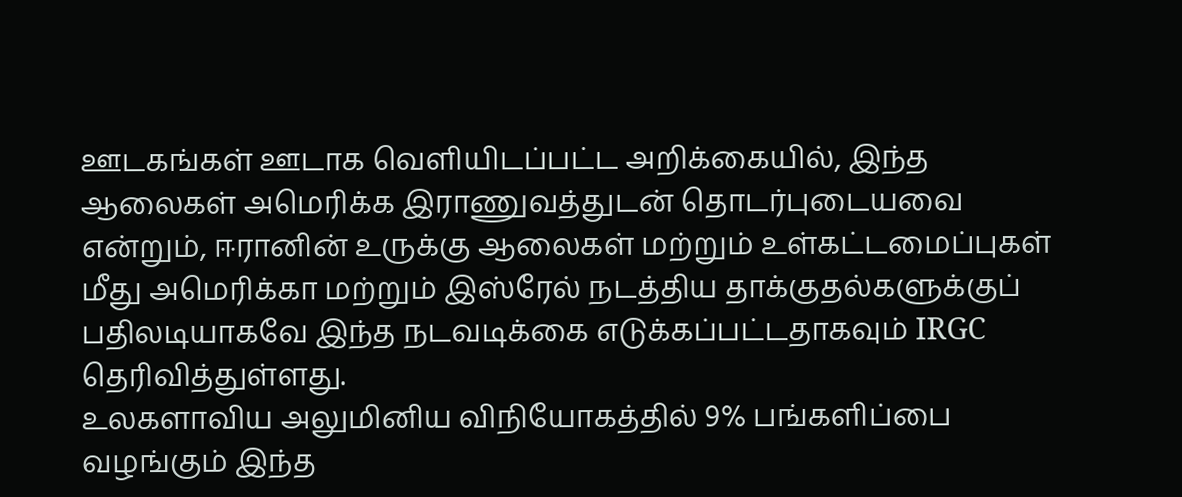ஊடகங்கள் ஊடாக வெளியிடப்பட்ட அறிக்கையில், இந்த ஆலைகள் அமெரிக்க இராணுவத்துடன் தொடர்புடையவை என்றும், ஈரானின் உருக்கு ஆலைகள் மற்றும் உள்கட்டமைப்புகள் மீது அமெரிக்கா மற்றும் இஸ்ரேல் நடத்திய தாக்குதல்களுக்குப் பதிலடியாகவே இந்த நடவடிக்கை எடுக்கப்பட்டதாகவும் IRGC தெரிவித்துள்ளது.
உலகளாவிய அலுமினிய விநியோகத்தில் 9% பங்களிப்பை வழங்கும் இந்த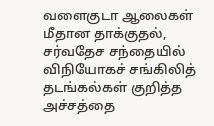வளைகுடா ஆலைகள் மீதான தாக்குதல், சர்வதேச சந்தையில் விநியோகச் சங்கிலித் தடங்கல்கள் குறித்த அச்சத்தை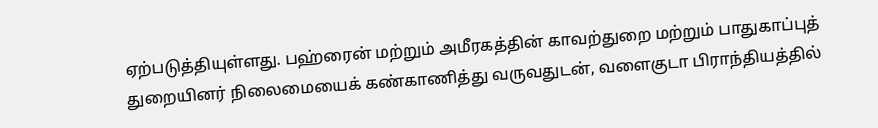ஏற்படுத்தியுள்ளது. பஹ்ரைன் மற்றும் அமீரகத்தின் காவற்துறை மற்றும் பாதுகாப்புத் துறையினர் நிலைமையைக் கண்காணித்து வருவதுடன், வளைகுடா பிராந்தியத்தில்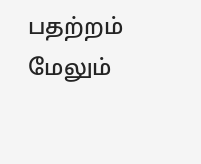பதற்றம் மேலும்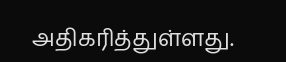அதிகரித்துள்ளது.